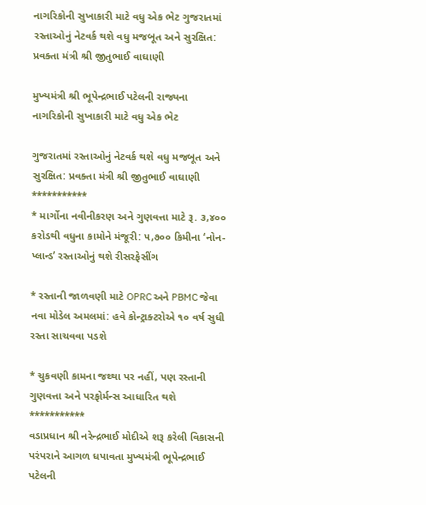નાગરિકોની સુખાકારી માટે વધુ એક ભેટ ગુજરાતમાં રસ્તાઓનું નેટવર્ક થશે વધુ મજબૂત અને સુરક્ષિત: પ્રવક્તા મંત્રી શ્રી જીતુભાઈ વાઘાણી

મુખ્યમંત્રી શ્રી ભૂપેન્દ્રભાઈ પટેલની રાજ્યના નાગરિકોની સુખાકારી માટે વધુ એક ભેટ

ગુજરાતમાં રસ્તાઓનું નેટવર્ક થશે વધુ મજબૂત અને સુરક્ષિત: પ્રવક્તા મંત્રી શ્રી જીતુભાઈ વાઘાણી
***********
* માર્ગોના નવીનીકરણ અને ગુણવત્તા માટે રૂ. ૩,૪૦૦ કરોડથી વધુના કામોને મંજૂરી: ૫,૭૦૦ કિમીના ‘નોન-પ્લાન્ડ’ રસ્તાઓનું થશે રીસરફેસીંગ

* રસ્તાની જાળવણી માટે OPRC અને PBMC જેવા નવા મોડેલ અમલમાં: હવે કોન્ટ્રાક્ટરોએ ૧૦ વર્ષ સુધી રસ્તા સાચવવા પડશે

* ચુકવણી કામના જથ્થા પર નહીં, પણ રસ્તાની ગુણવત્તા અને પરફોર્મન્સ આધારિત થશે
***********
વડાપ્રધાન શ્રી નરેન્દ્રભાઈ મોદીએ શરૂ કરેલી વિકાસની પરંપરાને આગળ ધપાવતા મુખ્યમંત્રી ભૂપેન્દ્રભાઈ પટેલની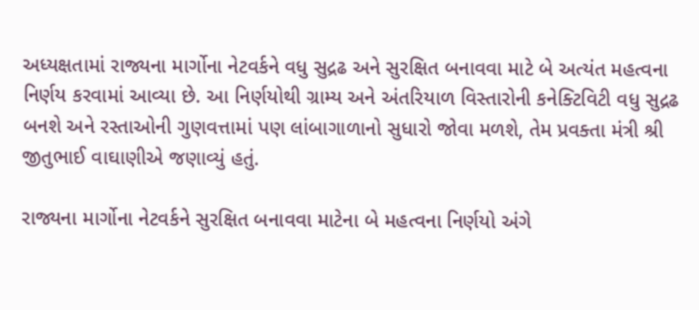અધ્યક્ષતામાં રાજ્યના માર્ગોના નેટવર્કને વધુ સુદ્રઢ અને સુરક્ષિત બનાવવા માટે બે અત્યંત મહત્વના નિર્ણય કરવામાં આવ્યા છે. આ નિર્ણયોથી ગ્રામ્ય અને અંતરિયાળ વિસ્તારોની કનેક્ટિવિટી વધુ સુદ્રઢ બનશે અને રસ્તાઓની ગુણવત્તામાં પણ લાંબાગાળાનો સુધારો જોવા મળશે, તેમ પ્રવક્તા મંત્રી શ્રી જીતુભાઈ વાઘાણીએ જણાવ્યું હતું.

રાજ્યના માર્ગોના નેટવર્કને સુરક્ષિત બનાવવા માટેના બે મહત્વના નિર્ણયો અંગે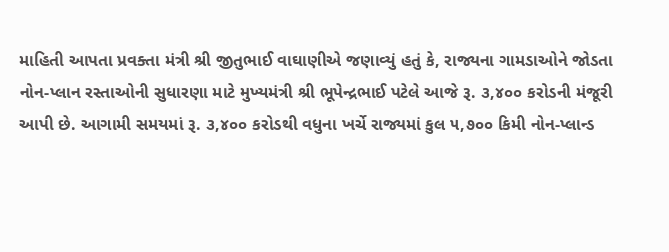માહિતી આપતા પ્રવક્તા મંત્રી શ્રી જીતુભાઈ વાઘાણીએ જણાવ્યું હતું કે, રાજ્યના ગામડાઓને જોડતા નોન-પ્લાન રસ્તાઓની સુધારણા માટે મુખ્યમંત્રી શ્રી ભૂપેન્દ્રભાઈ પટેલે આજે રૂ. ૩,૪૦૦ કરોડની મંજૂરી આપી છે. આગામી સમયમાં રૂ. ૩,૪૦૦ કરોડથી વધુના ખર્ચે રાજ્યમાં કુલ ૫,૭૦૦ કિમી નોન-પ્લાન્ડ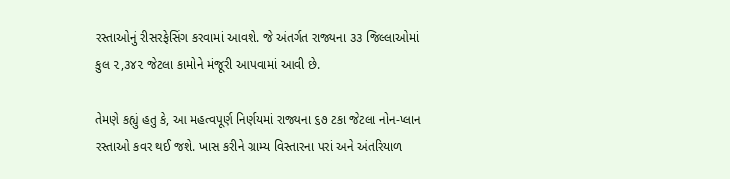રસ્તાઓનું રીસરફેસિંગ કરવામાં આવશે. જે અંતર્ગત રાજ્યના ૩૩ જિલ્લાઓમાં કુલ ૨,૩૪૨ જેટલા કામોને મંજૂરી આપવામાં આવી છે.

તેમણે કહ્યું હતુ કે, આ મહત્વપૂર્ણ નિર્ણયમાં રાજ્યના ૬૭ ટકા જેટલા નોન-પ્લાન રસ્તાઓ કવર થઈ જશે. ખાસ કરીને ગ્રામ્ય વિસ્તારના પરાં અને અંતરિયાળ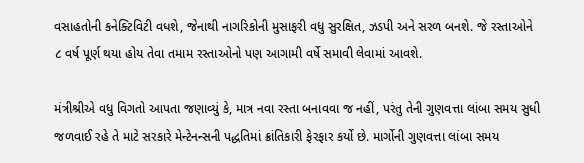વસાહતોની કનેક્ટિવિટી વધશે, જેનાથી નાગરિકોની મુસાફરી વધુ સુરક્ષિત, ઝડપી અને સરળ બનશે. જે રસ્તાઓને ૮ વર્ષ પૂર્ણ થયા હોય તેવા તમામ રસ્તાઓનો પણ આગામી વર્ષે સમાવી લેવામાં આવશે.

મંત્રીશ્રીએ વધુ વિગતો આપતા જણાવ્યું કે, માત્ર નવા રસ્તા બનાવવા જ નહીં, પરંતુ તેની ગુણવત્તા લાંબા સમય સુધી જળવાઈ રહે તે માટે સરકારે મેન્ટેનન્સની પદ્ધતિમાં ક્રાંતિકારી ફેરફાર કર્યો છે. માર્ગોની ગુણવત્તા લાંબા સમય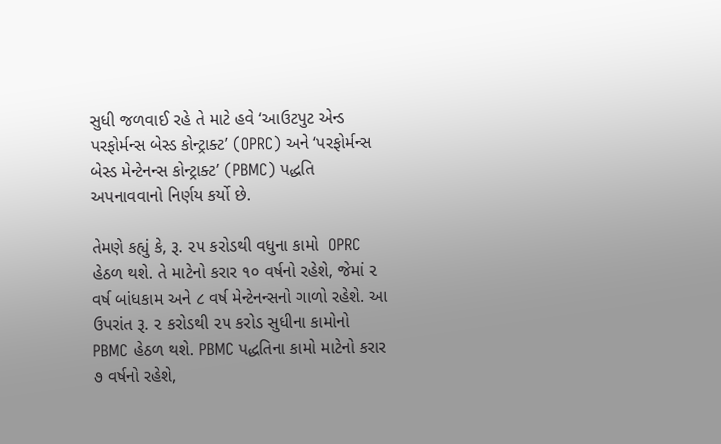સુધી જળવાઈ રહે તે માટે હવે ‘આઉટપુટ એન્ડ પરફોર્મન્સ બેસ્ડ કોન્ટ્રાક્ટ’ (OPRC) અને ‘પરફોર્મન્સ બેસ્ડ મેન્ટેનન્સ કોન્ટ્રાક્ટ’ (PBMC) પદ્ધતિ અપનાવવાનો નિર્ણય કર્યો છે.

તેમણે કહ્યું કે, રૂ. ૨૫ કરોડથી વધુના કામો  OPRC હેઠળ થશે. તે માટેનો કરાર ૧૦ વર્ષનો રહેશે, જેમાં ૨ વર્ષ બાંધકામ અને ૮ વર્ષ મેન્ટેનન્સનો ગાળો રહેશે. આ ઉપરાંત રૂ. ૨ કરોડથી ૨૫ કરોડ સુધીના કામોનો PBMC હેઠળ થશે. PBMC પદ્ધતિના કામો માટેનો કરાર ૭ વર્ષનો રહેશે,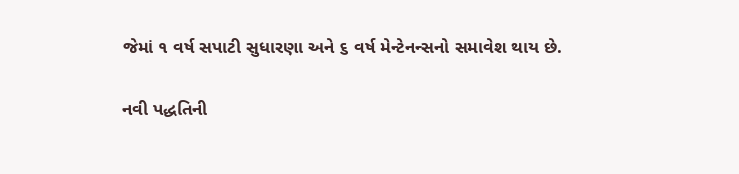જેમાં ૧ વર્ષ સપાટી સુધારણા અને ૬ વર્ષ મેન્ટેનન્સનો સમાવેશ થાય છે.

નવી પદ્ધતિની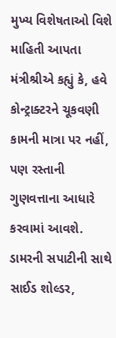મુખ્ય વિશેષતાઓ વિશે માહિતી આપતા મંત્રીશ્રીએ કહ્યું કે, હવે કોન્ટ્રાક્ટરને ચૂકવણી કામની માત્રા પર નહીં, પણ રસ્તાની ગુણવત્તાના આધારે કરવામાં આવશે. ડામરની સપાટીની સાથે સાઈડ શોલ્ડર,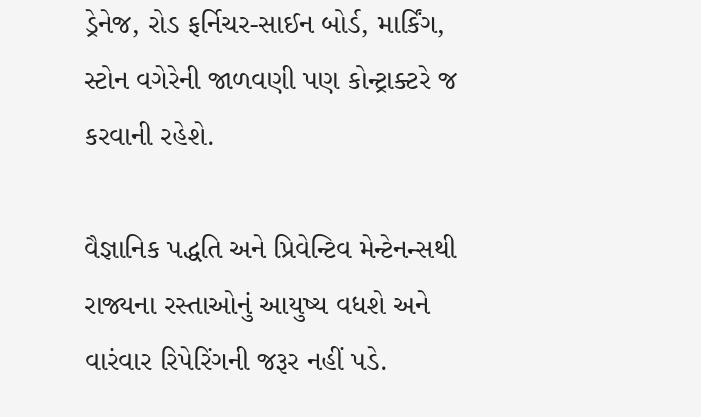ડ્રેનેજ, રોડ ફર્નિચર-સાઈન બોર્ડ, માર્કિંગ, સ્ટોન વગેરેની જાળવણી પણ કોન્ટ્રાક્ટરે જ કરવાની રહેશે.

વૈજ્ઞાનિક પદ્ધતિ અને પ્રિવેન્ટિવ મેન્ટેનન્સથી રાજ્યના રસ્તાઓનું આયુષ્ય વધશે અને વારંવાર રિપેરિંગની જરૂર નહીં પડે.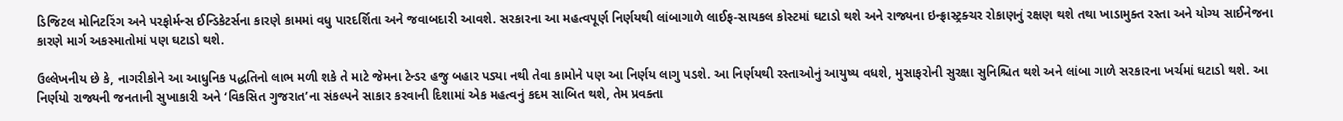ડિજિટલ મોનિટરિંગ અને પરફોર્મન્સ ઈન્ડિકેટર્સના કારણે કામમાં વધુ પારદર્શિતા અને જવાબદારી આવશે. સરકારના આ મહત્વપૂર્ણ નિર્ણયથી લાંબાગાળે લાઈફ-સાયકલ કોસ્ટમાં ઘટાડો થશે અને રાજ્યના ઇન્ફ્રાસ્ટ્રક્ચર રોકાણનું રક્ષણ થશે તથા ખાડામુક્ત રસ્તા અને યોગ્ય સાઈનેજના કારણે માર્ગ અકસ્માતોમાં પણ ઘટાડો થશે.

ઉલ્લેખનીય છે કે, નાગરીકોને આ આધુનિક પદ્ધતિનો લાભ મળી શકે તે માટે જેમના ટેન્ડર હજુ બહાર પડ્યા નથી તેવા કામોને પણ આ નિર્ણય લાગુ પડશે. આ નિર્ણયથી રસ્તાઓનું આયુષ્ય વધશે, મુસાફરોની સુરક્ષા સુનિશ્ચિત થશે અને લાંબા ગાળે સરકારના ખર્ચમાં ઘટાડો થશે. આ નિર્ણયો રાજ્યની જનતાની સુખાકારી અને ‘વિકસિત ગુજરાત’ના સંકલ્પને સાકાર કરવાની દિશામાં એક મહત્વનું કદમ સાબિત થશે, તેમ પ્રવક્તા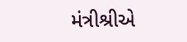મંત્રીશ્રીએ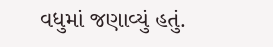વધુમાં જણાવ્યું હતું.